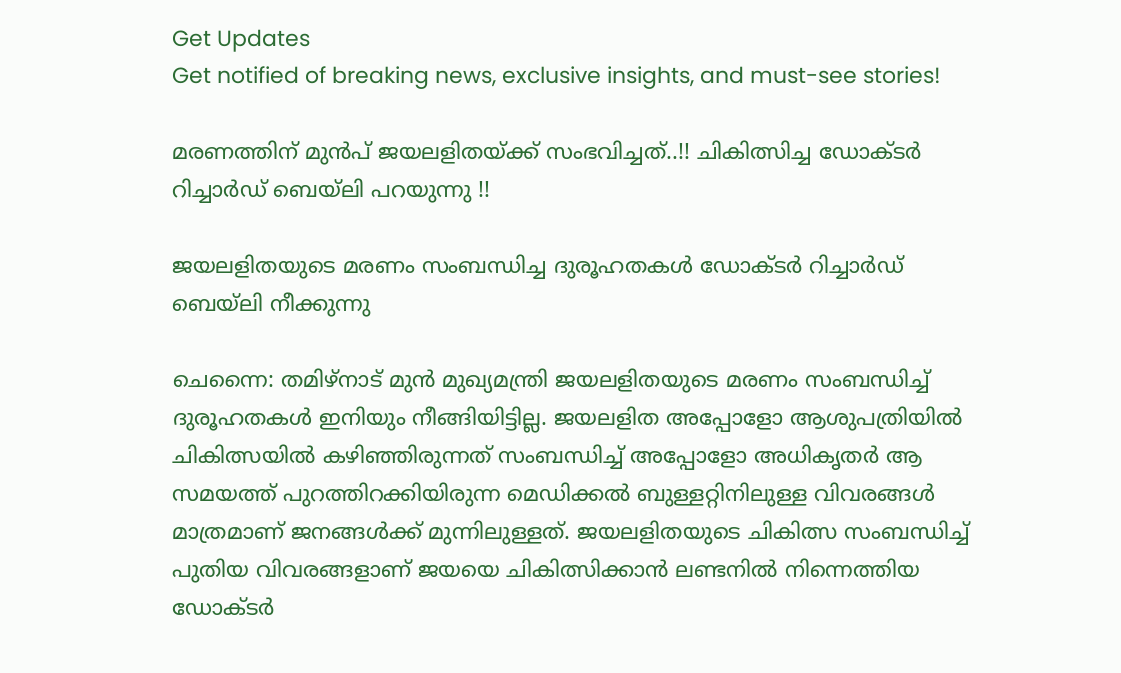Get Updates
Get notified of breaking news, exclusive insights, and must-see stories!

മരണത്തിന് മുന്‍പ് ജയലളിതയ്ക്ക് സംഭവിച്ചത്..!! ചികിത്സിച്ച ഡോക്ടര്‍ റിച്ചാര്‍ഡ് ബെയ്‌ലി പറയുന്നു !!

ജയലളിതയുടെ മരണം സംബന്ധിച്ച ദുരൂഹതകൾ ഡോക്ടർ റിച്ചാർഡ് ബെയ്ലി നീക്കുന്നു

ചെന്നൈ: തമിഴ്‌നാട് മുന്‍ മുഖ്യമന്ത്രി ജയലളിതയുടെ മരണം സംബന്ധിച്ച് ദുരൂഹതകള്‍ ഇനിയും നീങ്ങിയിട്ടില്ല. ജയലളിത അപ്പോളോ ആശുപത്രിയില്‍ ചികിത്സയില്‍ കഴിഞ്ഞിരുന്നത് സംബന്ധിച്ച് അപ്പോളോ അധികൃതര്‍ ആ സമയത്ത് പുറത്തിറക്കിയിരുന്ന മെഡിക്കല്‍ ബുള്ളറ്റിനിലുള്ള വിവരങ്ങൾ മാത്രമാണ് ജനങ്ങൾക്ക് മുന്നിലുള്ളത്. ജയലളിതയുടെ ചികിത്സ സംബന്ധിച്ച് പുതിയ വിവരങ്ങളാണ് ജയയെ ചികിത്സിക്കാന്‍ ലണ്ടനില്‍ നിന്നെത്തിയ ഡോക്ടര്‍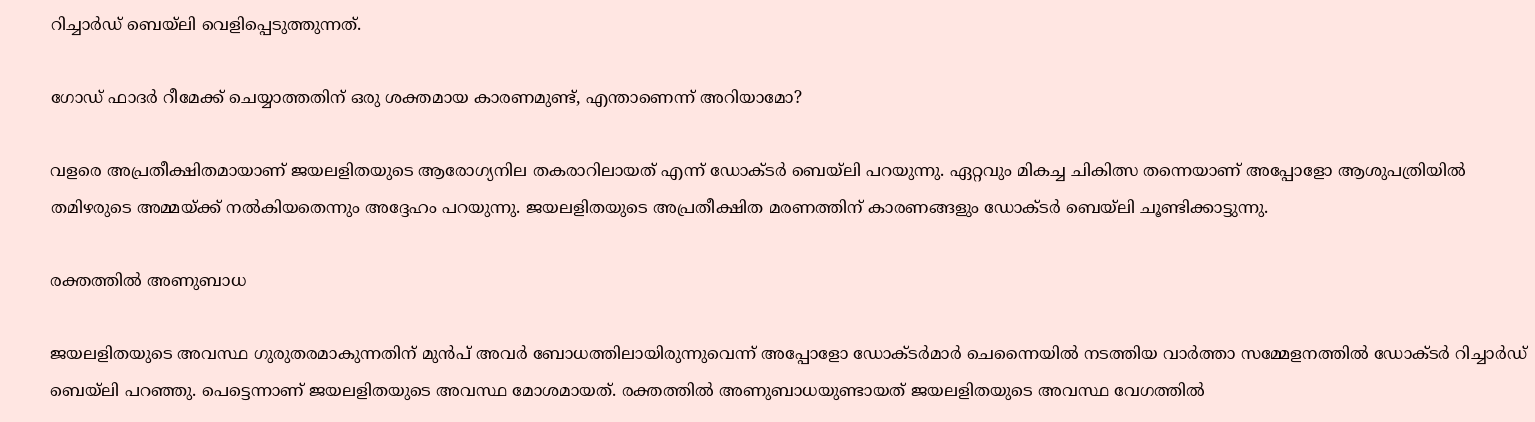റിച്ചാര്‍ഡ് ബെയ്‌ലി വെളിപ്പെടുത്തുന്നത്.

ഗോഡ് ഫാദര്‍ റീമേക്ക് ചെയ്യാത്തതിന് ഒരു ശക്തമായ കാരണമുണ്ട്, എന്താണെന്ന് അറിയാമോ?

വളരെ അപ്രതീക്ഷിതമായാണ് ജയലളിതയുടെ ആരോഗ്യനില തകരാറിലായത് എന്ന് ഡോക്ടർ ബെയ്ലി പറയുന്നു. ഏറ്റവും മികച്ച ചികിത്സ തന്നെയാണ് അപ്പോളോ ആശുപത്രിയിൽ തമിഴരുടെ അമ്മയ്ക്ക് നൽകിയതെന്നും അദ്ദേഹം പറയുന്നു. ജയലളിതയുടെ അപ്രതീക്ഷിത മരണത്തിന് കാരണങ്ങളും ഡോക്ടർ ബെയ്ലി ചൂണ്ടിക്കാട്ടുന്നു.

രക്തത്തിൽ അണുബാധ

ജയലളിതയുടെ അവസ്ഥ ഗുരുതരമാകുന്നതിന് മുന്‍പ് അവര്‍ ബോധത്തിലായിരുന്നുവെന്ന് അപ്പോളോ ഡോക്ടര്‍മാര്‍ ചെന്നൈയില്‍ നടത്തിയ വാര്‍ത്താ സമ്മേളനത്തില്‍ ഡോക്ടര്‍ റിച്ചാര്‍ഡ് ബെയ്‌ലി പറഞ്ഞു. പെട്ടെന്നാണ് ജയലളിതയുടെ അവസ്ഥ മോശമായത്. രക്തത്തില്‍ അണുബാധയുണ്ടായത് ജയലളിതയുടെ അവസ്ഥ വേഗത്തില്‍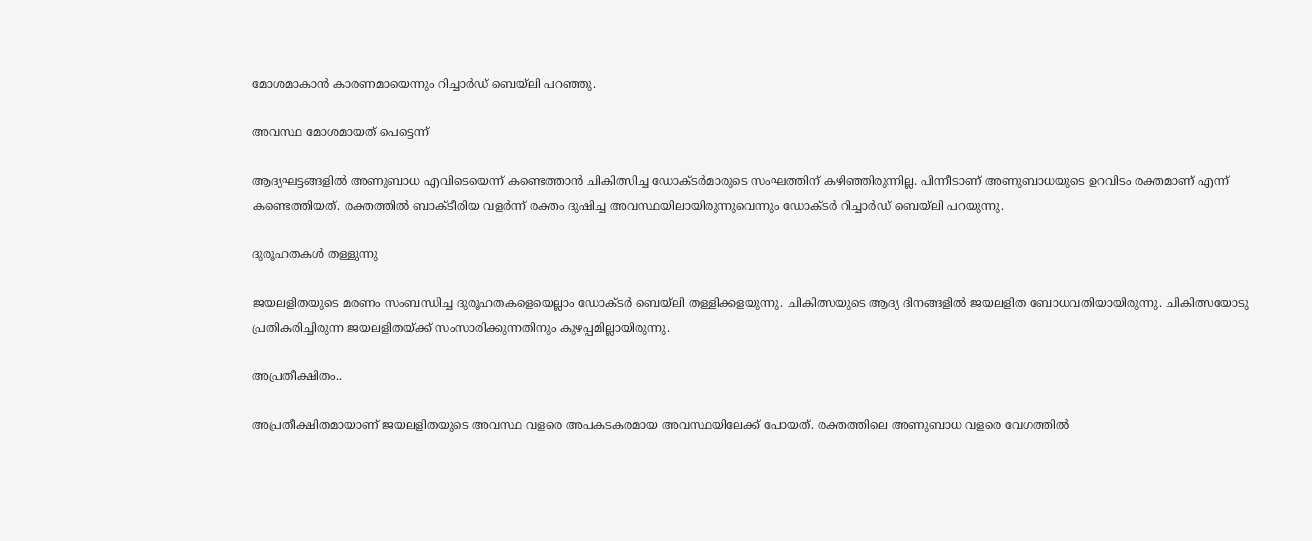മോശമാകാന്‍ കാരണമായെന്നും റിച്ചാര്‍ഡ് ബെയ്‌ലി പറഞ്ഞു.

അവസ്ഥ മോശമായത് പെട്ടെന്ന്

ആദ്യഘട്ടങ്ങളില്‍ അണുബാധ എവിടെയെന്ന് കണ്ടെത്താന്‍ ചികിത്സിച്ച ഡോക്ടര്‍മാരുടെ സംഘത്തിന് കഴിഞ്ഞിരുന്നില്ല. പിന്നീടാണ് അണുബാധയുടെ ഉറവിടം രക്തമാണ് എന്ന് കണ്ടെത്തിയത്. രക്തത്തില്‍ ബാക്ടീരിയ വളര്‍ന്ന് രക്തം ദുഷിച്ച അവസ്ഥയിലായിരുന്നുവെന്നും ഡോക്ടര്‍ റിച്ചാര്‍ഡ് ബെയ്‌ലി പറയുന്നു.

ദുരൂഹതകൾ തള്ളുന്നു

ജയലളിതയുടെ മരണം സംബന്ധിച്ച ദുരൂഹതകളെയെല്ലാം ഡോക്ടര്‍ ബെയ്‌ലി തള്ളിക്കളയുന്നു. ചികിത്സയുടെ ആദ്യ ദിനങ്ങളില്‍ ജയലളിത ബോധവതിയായിരുന്നു. ചികിത്സയോടു പ്രതികരിച്ചിരുന്ന ജയലളിതയ്ക്ക് സംസാരിക്കുന്നതിനും കുഴപ്പമില്ലായിരുന്നു.

അപ്രതീക്ഷിതം..

അപ്രതീക്ഷിതമായാണ് ജയലളിതയുടെ അവസ്ഥ വളരെ അപകടകരമായ അവസ്ഥയിലേക്ക് പോയത്. രക്തത്തിലെ അണുബാധ വളരെ വേഗത്തില്‍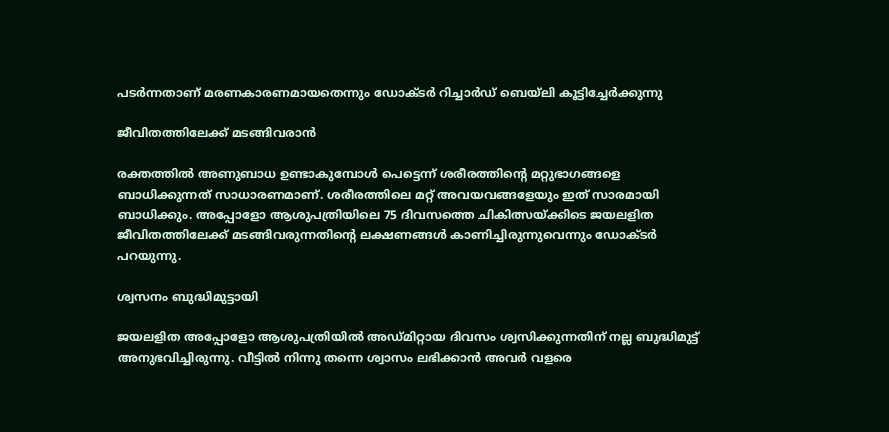പടര്‍ന്നതാണ് മരണകാരണമായതെന്നും ഡോക്ടര്‍ റിച്ചാര്‍ഡ് ബെയ്‌ലി കൂട്ടിച്ചേര്‍ക്കുന്നു

ജീവിതത്തിലേക്ക് മടങ്ങിവരാൻ

രക്തത്തില്‍ അണുബാധ ഉണ്ടാകുമ്പോള്‍ പെട്ടെന്ന് ശരീരത്തിന്റെ മറ്റുഭാഗങ്ങളെ ബാധിക്കുന്നത് സാധാരണമാണ്. ശരീരത്തിലെ മറ്റ് അവയവങ്ങളേയും ഇത് സാരമായി ബാധിക്കും. അപ്പോളോ ആശുപത്രിയിലെ 75 ദിവസത്തെ ചികിത്സയ്ക്കിടെ ജയലളിത ജീവിതത്തിലേക്ക് മടങ്ങിവരുന്നതിന്റെ ലക്ഷണങ്ങള്‍ കാണിച്ചിരുന്നുവെന്നും ഡോക്ടര്‍ പറയുന്നു.

ശ്വസനം ബുദ്ധിമുട്ടായി

ജയലളിത അപ്പോളോ ആശുപത്രിയില്‍ അഡ്മിറ്റായ ദിവസം ശ്വസിക്കുന്നതിന് നല്ല ബുദ്ധിമുട്ട് അനുഭവിച്ചിരുന്നു. വീട്ടില്‍ നിന്നു തന്നെ ശ്വാസം ലഭിക്കാന്‍ അവര്‍ വളരെ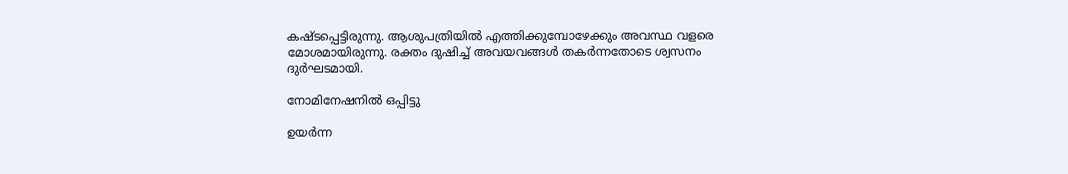കഷ്ടപ്പെട്ടിരുന്നു. ആശുപത്രിയില്‍ എത്തിക്കുമ്പോഴേക്കും അവസ്ഥ വളരെ മോശമായിരുന്നു. രക്തം ദുഷിച്ച് അവയവങ്ങള്‍ തകര്‍ന്നതോടെ ശ്വസനം ദുര്‍ഘടമായി.

നോമിനേഷനിൽ ഒപ്പിട്ടു

ഉയര്‍ന്ന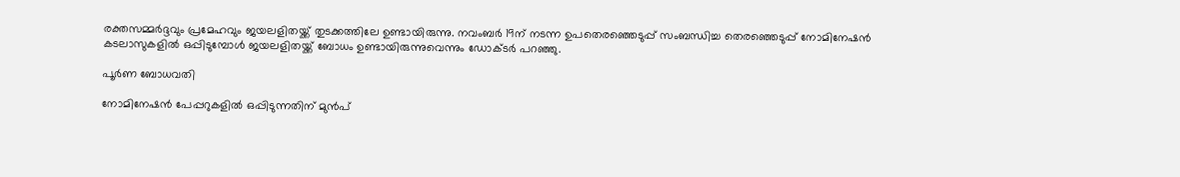രക്തസമ്മര്‍ദ്ദവും പ്രമേഹവും ജയലളിതയ്ക്ക് തുടക്കത്തിലേ ഉണ്ടായിരുന്നു. നവംബര്‍ 19ന് നടന്ന ഉപതെരഞ്ഞെടുപ്പ് സംബന്ധിച്ച തെരഞ്ഞെടുപ്പ് നോമിനേഷന്‍ കടലാസുകളില്‍ ഒപ്പിടുമ്പോള്‍ ജയലളിതയ്ക്ക് ബോധം ഉണ്ടായിരുന്നുവെന്നും ഡോക്ടര്‍ പറഞ്ഞു.

പൂർണ ബോധവതി

നോമിനേഷന്‍ പേപ്പറുകളില്‍ ഒപ്പിടുന്നതിന് മുന്‍പ്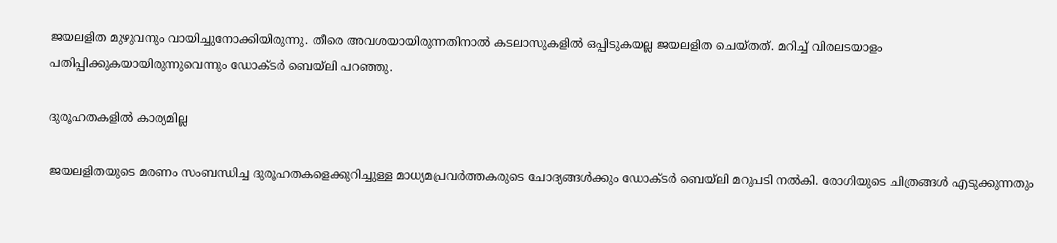ജയലളിത മുഴുവനും വായിച്ചുനോക്കിയിരുന്നു. തീരെ അവശയായിരുന്നതിനാല്‍ കടലാസുകളില്‍ ഒപ്പിടുകയല്ല ജയലളിത ചെയ്തത്. മറിച്ച് വിരലടയാളം പതിപ്പിക്കുകയായിരുന്നുവെന്നും ഡോക്ടര്‍ ബെയ്‌ലി പറഞ്ഞു.

ദുരൂഹതകളിൽ കാര്യമില്ല

ജയലളിതയുടെ മരണം സംബന്ധിച്ച ദുരൂഹതകളെക്കുറിച്ചുള്ള മാധ്യമപ്രവര്‍ത്തകരുടെ ചോദ്യങ്ങള്‍ക്കും ഡോക്ടര്‍ ബെയ്‌ലി മറുപടി നല്‍കി. രോഗിയുടെ ചിത്രങ്ങള്‍ എടുക്കുന്നതും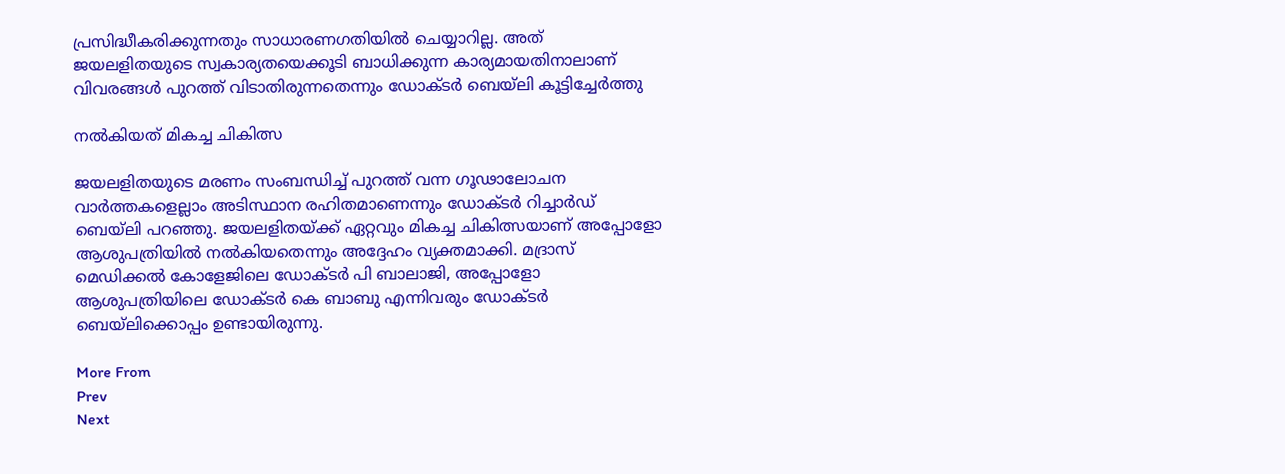പ്രസിദ്ധീകരിക്കുന്നതും സാധാരണഗതിയില്‍ ചെയ്യാറില്ല. അത് ജയലളിതയുടെ സ്വകാര്യതയെക്കൂടി ബാധിക്കുന്ന കാര്യമായതിനാലാണ് വിവരങ്ങള്‍ പുറത്ത് വിടാതിരുന്നതെന്നും ഡോക്ടര്‍ ബെയ്‌ലി കൂട്ടിച്ചേര്‍ത്തു

നൽകിയത് മികച്ച ചികിത്സ

ജയലളിതയുടെ മരണം സംബന്ധിച്ച് പുറത്ത് വന്ന ഗൂഢാലോചന വാര്‍ത്തകളെല്ലാം അടിസ്ഥാന രഹിതമാണെന്നും ഡോക്ടര്‍ റിച്ചാര്‍ഡ് ബെയ്‌ലി പറഞ്ഞു. ജയലളിതയ്ക്ക് ഏറ്റവും മികച്ച ചികിത്സയാണ് അപ്പോളോ ആശുപത്രിയില്‍ നല്‍കിയതെന്നും അദ്ദേഹം വ്യക്തമാക്കി. മദ്രാസ് മെഡിക്കല്‍ കോളേജിലെ ഡോക്ടര്‍ പി ബാലാജി, അപ്പോളോ ആശുപത്രിയിലെ ഡോക്ടര്‍ കെ ബാബു എന്നിവരും ഡോക്ടര്‍ ബെയ്‌ലിക്കൊപ്പം ഉണ്ടായിരുന്നു.

More From
Prev
Next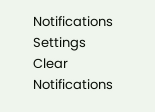Notifications
Settings
Clear Notifications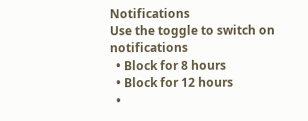Notifications
Use the toggle to switch on notifications
  • Block for 8 hours
  • Block for 12 hours
  •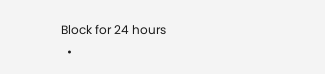Block for 24 hours
  •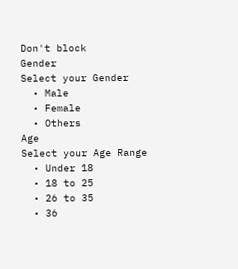Don't block
Gender
Select your Gender
  • Male
  • Female
  • Others
Age
Select your Age Range
  • Under 18
  • 18 to 25
  • 26 to 35
  • 36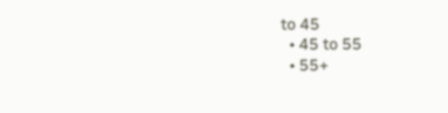to 45
  • 45 to 55
  • 55+